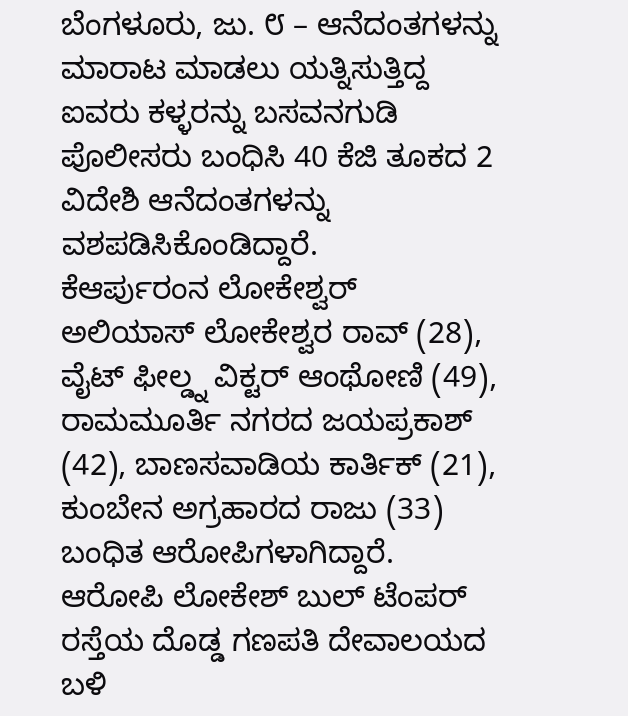ಬೆಂಗಳೂರು, ಜು. ೮ – ಆನೆದಂತಗಳನ್ನು ಮಾರಾಟ ಮಾಡಲು ಯತ್ನಿಸುತ್ತಿದ್ದ ಐವರು ಕಳ್ಳರನ್ನು ಬಸವನಗುಡಿ ಪೊಲೀಸರು ಬಂಧಿಸಿ 40 ಕೆಜಿ ತೂಕದ 2 ವಿದೇಶಿ ಆನೆದಂತಗಳನ್ನು ವಶಪಡಿಸಿಕೊಂಡಿದ್ದಾರೆ.
ಕೆಆರ್ಪುರಂನ ಲೋಕೇಶ್ವರ್ ಅಲಿಯಾಸ್ ಲೋಕೇಶ್ವರ ರಾವ್ (28), ವೈಟ್ ಫೀಲ್ಡ್ನ ವಿಕ್ಟರ್ ಆಂಥೋಣಿ (49), ರಾಮಮೂರ್ತಿ ನಗರದ ಜಯಪ್ರಕಾಶ್ (42), ಬಾಣಸವಾಡಿಯ ಕಾರ್ತಿಕ್ (21), ಕುಂಬೇನ ಅಗ್ರಹಾರದ ರಾಜು (33) ಬಂಧಿತ ಆರೋಪಿಗಳಾಗಿದ್ದಾರೆ.
ಆರೋಪಿ ಲೋಕೇಶ್ ಬುಲ್ ಟೆಂಪರ್ ರಸ್ತೆಯ ದೊಡ್ಡ ಗಣಪತಿ ದೇವಾಲಯದ ಬಳಿ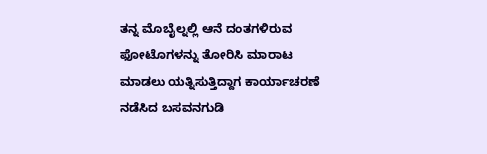ತನ್ನ ಮೊಬೈಲ್ನಲ್ಲಿ ಆನೆ ದಂತಗಳಿರುವ ಫೋಟೊಗಳನ್ನು ತೋರಿಸಿ ಮಾರಾಟ ಮಾಡಲು ಯತ್ನಿಸುತ್ತಿದ್ದಾಗ ಕಾರ್ಯಾಚರಣೆ ನಡೆಸಿದ ಬಸವನಗುಡಿ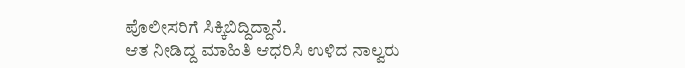ಪೊಲೀಸರಿಗೆ ಸಿಕ್ಕಿಬಿದ್ದಿದ್ದಾನೆ.
ಆತ ನೀಡಿದ್ದ ಮಾಹಿತಿ ಆಧರಿಸಿ ಉಳಿದ ನಾಲ್ವರು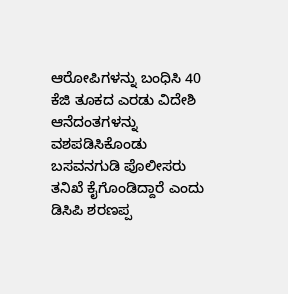ಆರೋಪಿಗಳನ್ನು ಬಂಧಿಸಿ 40 ಕೆಜಿ ತೂಕದ ಎರಡು ವಿದೇಶಿ ಆನೆದಂತಗಳನ್ನು ವಶಪಡಿಸಿಕೊಂಡು ಬಸವನಗುಡಿ ಪೊಲೀಸರು ತನಿಖೆ ಕೈಗೊಂಡಿದ್ದಾರೆ ಎಂದು ಡಿಸಿಪಿ ಶರಣಪ್ಪ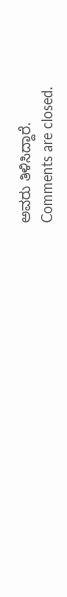ಅವರು ತಿಳಿಸಿದ್ದಾರೆ.
Comments are closed.